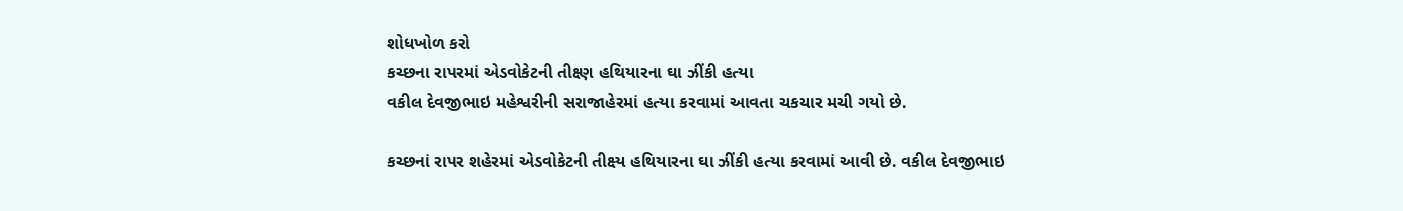શોધખોળ કરો
કચ્છના રાપરમાં એડવોકેટની તીક્ષ્ણ હથિયારના ઘા ઝીંકી હત્યા
વકીલ દેવજીભાઇ મહેશ્વરીની સરાજાહેરમાં હત્યા કરવામાં આવતા ચકચાર મચી ગયો છે.

કચ્છનાં રાપર શહેરમાં એડવોકેટની તીક્ષ્ય હથિયારના ઘા ઝીંકી હત્યા કરવામાં આવી છે. વકીલ દેવજીભાઇ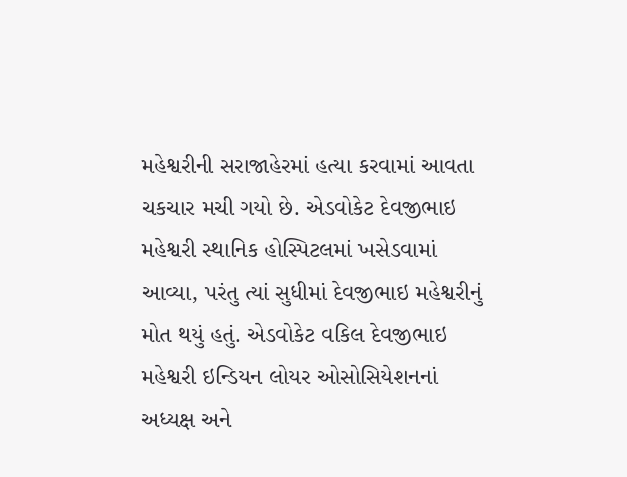મહેશ્વરીની સરાજાહેરમાં હત્યા કરવામાં આવતા ચકચાર મચી ગયો છે. એડવોકેટ દેવજીભાઇ મહેશ્વરી સ્થાનિક હોસ્પિટલમાં ખસેડવામાં આવ્યા, પરંતુ ત્યાં સુધીમાં દેવજીભાઇ મહેશ્વરીનું મોત થયું હતું. એડવોકેટ વકિલ દેવજીભાઇ મહેશ્વરી ઇન્ડિયન લોયર ઓસોસિયેશનનાં અધ્યક્ષ અને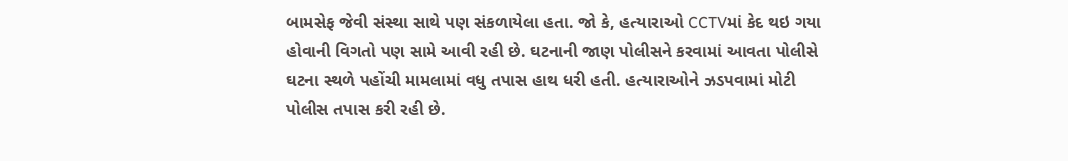બામસેફ જેવી સંસ્થા સાથે પણ સંકળાયેલા હતા. જો કે, હત્યારાઓ CCTVમાં કેદ થઇ ગયા હોવાની વિગતો પણ સામે આવી રહી છે. ઘટનાની જાણ પોલીસને કરવામાં આવતા પોલીસે ઘટના સ્થળે પહોંચી મામલામાં વધુ તપાસ હાથ ધરી હતી. હત્યારાઓને ઝડપવામાં મોટી પોલીસ તપાસ કરી રહી છે.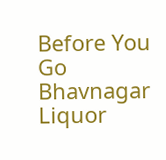Before You Go
Bhavnagar Liquor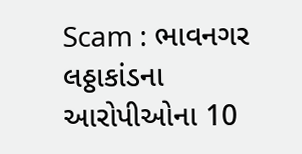Scam : ભાવનગર લઠ્ઠાકાંડના આરોપીઓના 10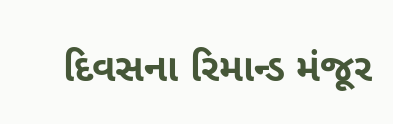દિવસના રિમાન્ડ મંજૂર